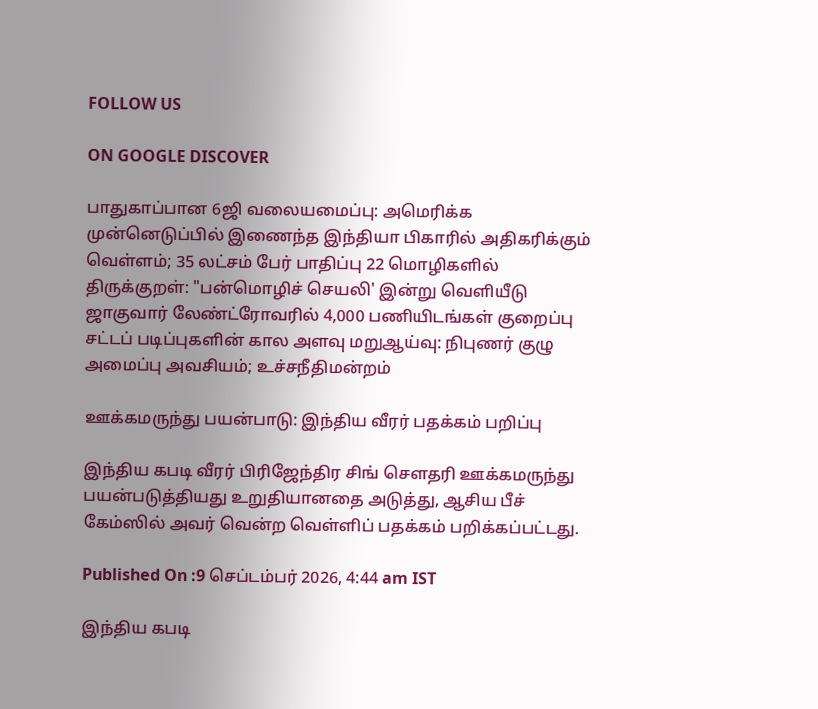FOLLOW US

ON GOOGLE DISCOVER

பாதுகாப்பான 6ஜி வலையமைப்பு: அமெரிக்க முன்னெடுப்பில் இணைந்த இந்தியா பிகாரில் அதிகரிக்கும் வெள்ளம்; 35 லட்சம் பேர் பாதிப்பு 22 மொழிகளில் திருக்குறள்: "பன்மொழிச் செயலி' இன்று வெளியீடு ஜாகுவார் லேண்ட்ரோவரில் 4,000 பணியிடங்கள் குறைப்பு சட்டப் படிப்புகளின் கால அளவு மறுஆய்வு: நிபுணர் குழு அமைப்பு அவசியம்; உச்சநீதிமன்றம்

ஊக்கமருந்து பயன்பாடு: இந்திய வீரர் பதக்கம் பறிப்பு

இந்திய கபடி வீரர் பிரிஜேந்திர சிங் சௌதரி ஊக்கமருந்து பயன்படுத்தியது உறுதியானதை அடுத்து, ஆசிய பீச் கேம்ஸில் அவர் வென்ற வெள்ளிப் பதக்கம் பறிக்கப்பட்டது.

Published On :9 செப்டம்பர் 2026, 4:44 am IST

இந்திய கபடி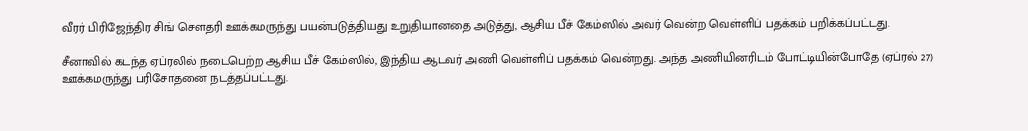வீரர் பிரிஜேந்திர சிங் சௌதரி ஊக்கமருந்து பயன்படுத்தியது உறுதியானதை அடுத்து, ஆசிய பீச் கேம்ஸில் அவர் வென்ற வெள்ளிப் பதக்கம் பறிக்கப்பட்டது.

சீனாவில் கடந்த ஏப்ரலில் நடைபெற்ற ஆசிய பீச் கேம்ஸில், இந்திய ஆடவர் அணி வெள்ளிப் பதக்கம் வென்றது. அந்த அணியினரிடம் போட்டியின்போதே (ஏப்ரல் 27) ஊக்கமருந்து பரிசோதனை நடத்தப்பட்டது.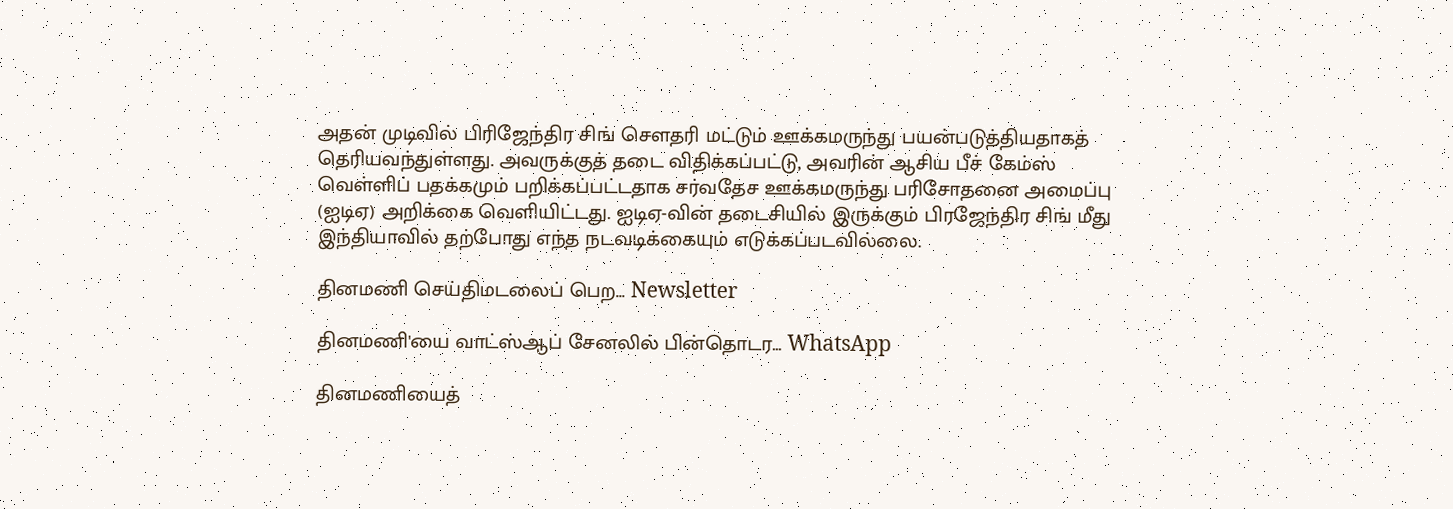அதன் முடிவில் பிரிஜேந்திர சிங் சௌதரி மட்டும் ஊக்கமருந்து பயன்படுத்தியதாகத் தெரியவந்துள்ளது. அவருக்குத் தடை விதிக்கப்பட்டு, அவரின் ஆசிய பீச் கேம்ஸ் வெள்ளிப் பதக்கமும் பறிக்கப்பட்டதாக சர்வதேச ஊக்கமருந்து பரிசோதனை அமைப்பு (ஐடிஏ) அறிக்கை வெளியிட்டது. ஐடிஏ-வின் தடைசியில் இருக்கும் பிரஜேந்திர சிங் மீது இந்தியாவில் தற்போது எந்த நடவடிக்கையும் எடுக்கப்படவில்லை.

தினமணி செய்திமடலைப் பெற... Newsletter

தினமணி'யை வாட்ஸ்ஆப் சேனலில் பின்தொடர... WhatsApp

தினமணியைத்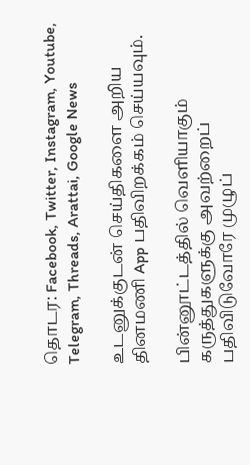தொடர: Facebook, Twitter, Instagram, Youtube, Telegram, Threads, Arattai, Google News

உடனுக்குடன் செய்திகளை அறிய தினமணி App பதிவிறக்கம் செய்யவும்.

பின்னூட்டத்தில் வெளியாகும் கருத்துகளுக்கு அவற்றைப் பதிவிடுவோரே முழுப்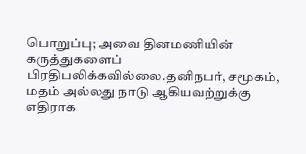பொறுப்பு; அவை தினமணியின் கருத்துகளைப் பிரதிபலிக்கவில்லை.தனிநபர், சமூகம், மதம் அல்லது நாடு ஆகியவற்றுக்கு எதிராக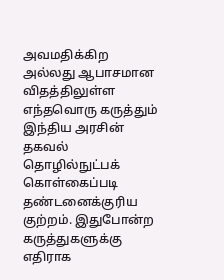அவமதிக்கிற அல்லது ஆபாசமான விதத்திலுள்ள எந்தவொரு கருத்தும் இந்திய அரசின் தகவல் தொழில்நுட்பக் கொள்கைப்படி தண்டனைக்குரிய குற்றம். இதுபோன்ற கருத்துகளுக்கு எதிராக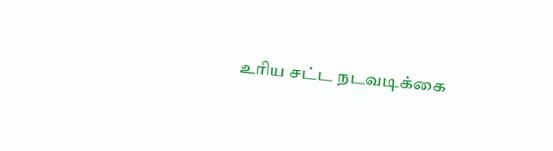உரிய சட்ட நடவடிக்கை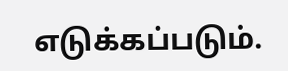எடுக்கப்படும்.